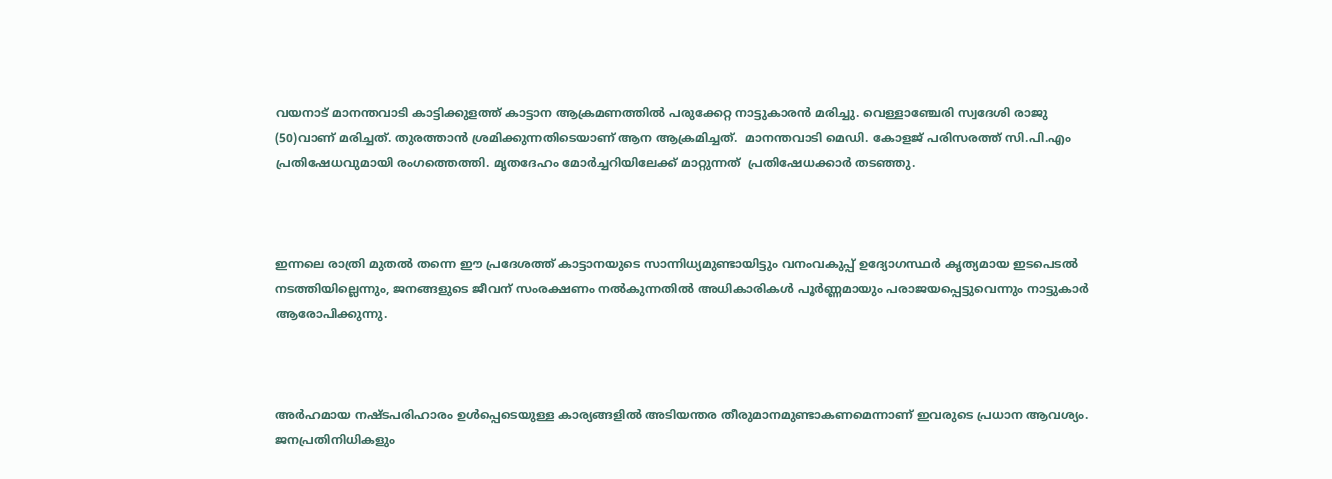വയനാട് മാനന്തവാടി കാട്ടിക്കുളത്ത് കാട്ടാന ആക്രമണത്തില്‍ പരുക്കേറ്റ നാട്ടുകാരന്‍ മരിച്ചു. വെള്ളാഞ്ചേരി സ്വദേശി രാജു (50)വാണ് മരിച്ചത്. തുരത്താന്‍ ശ്രമിക്കുന്നതിടെയാണ് ആന ആക്രമിച്ചത്.  മാനന്തവാടി മെഡി. കോളജ് പരിസരത്ത് സി.പി.എം പ്രതിഷേധവുമായി രംഗത്തെത്തി. മൃതദേഹം മോര്‍ച്ചറിയിലേക്ക് മാറ്റുന്നത്  പ്രതിഷേധക്കാര്‍ തടഞ്ഞു.



ഇന്നലെ രാത്രി മുതൽ തന്നെ ഈ പ്രദേശത്ത് കാട്ടാനയുടെ സാന്നിധ്യമുണ്ടായിട്ടും വനംവകുപ്പ് ഉദ്യോഗസ്ഥർ കൃത്യമായ ഇടപെടൽ നടത്തിയില്ലെന്നും, ജനങ്ങളുടെ ജീവന് സംരക്ഷണം നൽകുന്നതിൽ അധികാരികൾ പൂർണ്ണമായും പരാജയപ്പെട്ടുവെന്നും നാട്ടുകാർ ആരോപിക്കുന്നു.



അർഹമായ നഷ്ടപരിഹാരം ഉൾപ്പെടെയുള്ള കാര്യങ്ങളിൽ അടിയന്തര തീരുമാനമുണ്ടാകണമെന്നാണ് ഇവരുടെ പ്രധാന ആവശ്യം. ജനപ്രതിനിധികളും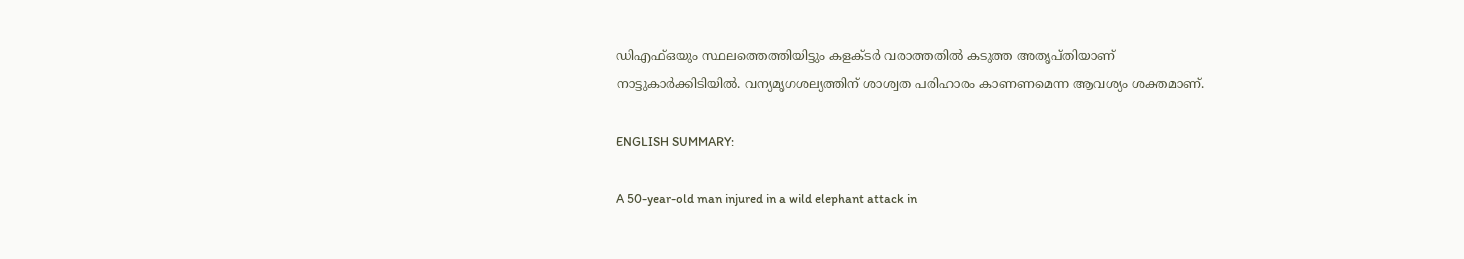ഡിഎഫ്ഒയും സ്ഥലത്തെത്തിയിട്ടും കളക്ടർ വരാത്തതിൽ കടുത്ത അതൃപ്തിയാണ് നാട്ടുകാര്‍ക്കിടിയില്‍. വന്യമൃഗശല്യത്തിന് ശാശ്വത പരിഹാരം കാണണമെന്ന ആവശ്യം ശക്തമാണ്.

ENGLISH SUMMARY:

A 50-year-old man injured in a wild elephant attack in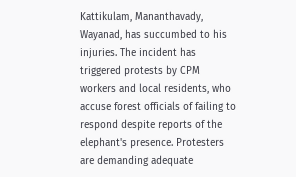Kattikulam, Mananthavady, Wayanad, has succumbed to his injuries. The incident has triggered protests by CPM workers and local residents, who accuse forest officials of failing to respond despite reports of the elephant's presence. Protesters are demanding adequate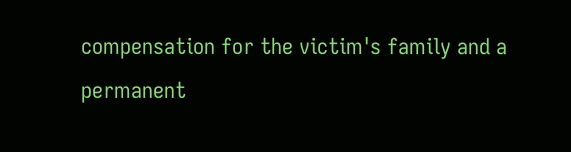compensation for the victim's family and a permanent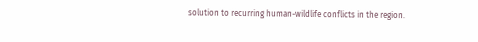solution to recurring human-wildlife conflicts in the region.